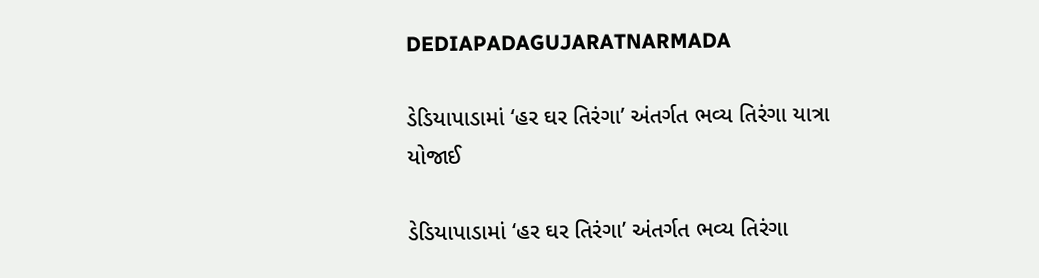DEDIAPADAGUJARATNARMADA

ડેડિયાપાડામાં ‘હર ઘર તિરંગા’ અંતર્ગત ભવ્ય તિરંગા યાત્રા યોજાઈ

ડેડિયાપાડામાં ‘હર ઘર તિરંગા’ અંતર્ગત ભવ્ય તિરંગા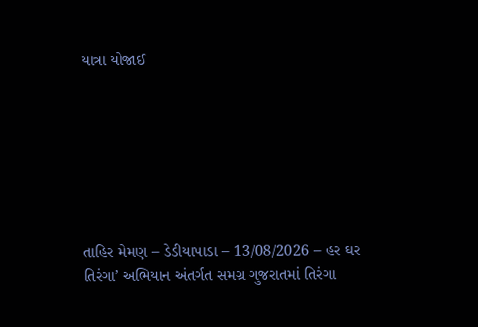યાત્રા યોજાઈ







તાહિર મેમણ – ડેડીયાપાડા – 13/08/2026 – હર ઘર તિરંગા’ અભિયાન અંતર્ગત સમગ્ર ગુજરાતમાં તિરંગા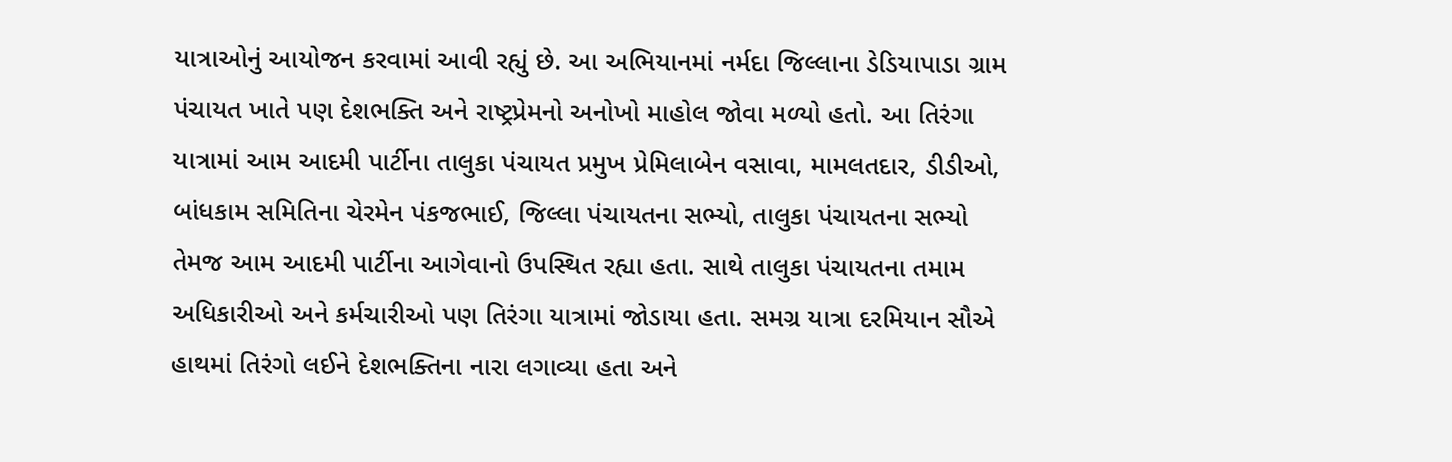યાત્રાઓનું આયોજન કરવામાં આવી રહ્યું છે. આ અભિયાનમાં નર્મદા જિલ્લાના ડેડિયાપાડા ગ્રામ પંચાયત ખાતે પણ દેશભક્તિ અને રાષ્ટ્રપ્રેમનો અનોખો માહોલ જોવા મળ્યો હતો. આ તિરંગા યાત્રામાં આમ આદમી પાર્ટીના તાલુકા પંચાયત પ્રમુખ પ્રેમિલાબેન વસાવા, મામલતદાર, ડીડીઓ, બાંધકામ સમિતિના ચેરમેન પંકજભાઈ, જિલ્લા પંચાયતના સભ્યો, તાલુકા પંચાયતના સભ્યો તેમજ આમ આદમી પાર્ટીના આગેવાનો ઉપસ્થિત રહ્યા હતા. સાથે તાલુકા પંચાયતના તમામ અધિકારીઓ અને કર્મચારીઓ પણ તિરંગા યાત્રામાં જોડાયા હતા. સમગ્ર યાત્રા દરમિયાન સૌએ હાથમાં તિરંગો લઈને દેશભક્તિના નારા લગાવ્યા હતા અને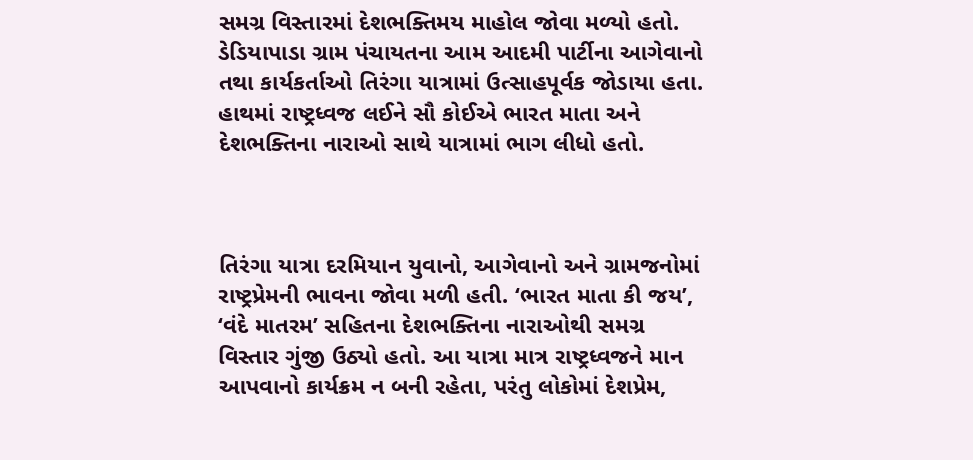સમગ્ર વિસ્તારમાં દેશભક્તિમય માહોલ જોવા મળ્યો હતો. ડેડિયાપાડા ગ્રામ પંચાયતના આમ આદમી પાર્ટીના આગેવાનો તથા કાર્યકર્તાઓ તિરંગા યાત્રામાં ઉત્સાહપૂર્વક જોડાયા હતા. હાથમાં રાષ્ટ્રધ્વજ લઈને સૌ કોઈએ ભારત માતા અને દેશભક્તિના નારાઓ સાથે યાત્રામાં ભાગ લીધો હતો.



તિરંગા યાત્રા દરમિયાન યુવાનો, આગેવાનો અને ગ્રામજનોમાં રાષ્ટ્રપ્રેમની ભાવના જોવા મળી હતી. ‘ભારત માતા કી જય’, ‘વંદે માતરમ’ સહિતના દેશભક્તિના નારાઓથી સમગ્ર વિસ્તાર ગુંજી ઉઠ્યો હતો. આ યાત્રા માત્ર રાષ્ટ્રધ્વજને માન આપવાનો કાર્યક્રમ ન બની રહેતા, પરંતુ લોકોમાં દેશપ્રેમ,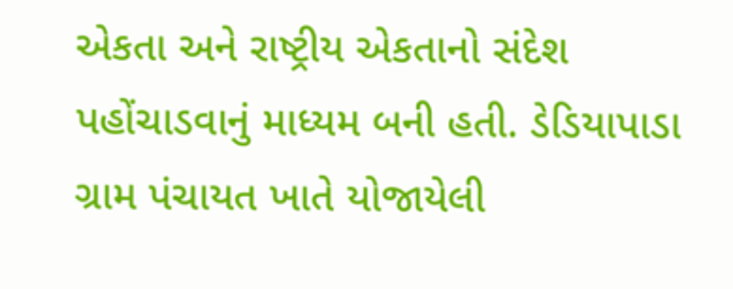એકતા અને રાષ્ટ્રીય એકતાનો સંદેશ પહોંચાડવાનું માધ્યમ બની હતી. ડેડિયાપાડા ગ્રામ પંચાયત ખાતે યોજાયેલી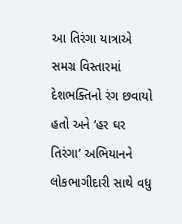આ તિરંગા યાત્રાએ સમગ્ર વિસ્તારમાં દેશભક્તિનો રંગ છવાયો હતો અને ‘હર ઘર તિરંગા’ અભિયાનને લોકભાગીદારી સાથે વધુ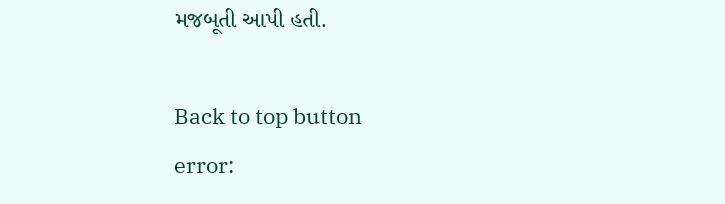મજબૂતી આપી હતી.

Back to top button
error: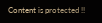Content is protected !!